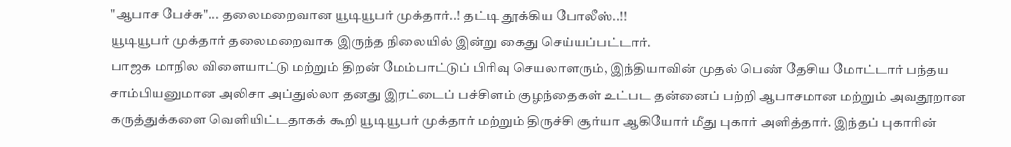"ஆபாச பேச்சு"... தலைமறைவான யூடியூபர் முக்தார்..! தட்டி தூக்கிய போலீஸ்..!!
யூடியூபர் முக்தார் தலைமறைவாக இருந்த நிலையில் இன்று கைது செய்யப்பட்டார்.
பாஜக மாநில விளையாட்டு மற்றும் திறன் மேம்பாட்டுப் பிரிவு செயலாளரும், இந்தியாவின் முதல் பெண் தேசிய மோட்டார் பந்தய சாம்பியனுமான அலிசா அப்துல்லா தனது இரட்டைப் பச்சிளம் குழந்தைகள் உட்பட தன்னைப் பற்றி ஆபாசமான மற்றும் அவதூறான கருத்துக்களை வெளியிட்டதாகக் கூறி யூடியூபர் முக்தார் மற்றும் திருச்சி சூர்யா ஆகியோர் மீது புகார் அளித்தார். இந்தப் புகாரின்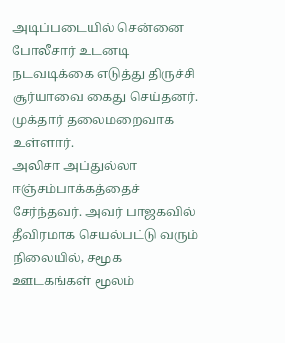அடிப்படையில் சென்னை போலீசார் உடனடி நடவடிக்கை எடுத்து திருச்சி சூர்யாவை கைது செய்தனர். முக்தார் தலைமறைவாக உள்ளார்.
அலிசா அப்துல்லா ஈஞ்சம்பாக்கத்தைச் சேர்ந்தவர். அவர் பாஜகவில் தீவிரமாக செயல்பட்டு வரும் நிலையில், சமூக ஊடகங்கள் மூலம்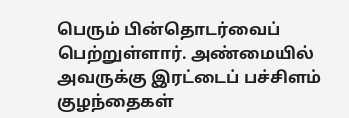பெரும் பின்தொடர்வைப் பெற்றுள்ளார். அண்மையில் அவருக்கு இரட்டைப் பச்சிளம் குழந்தைகள்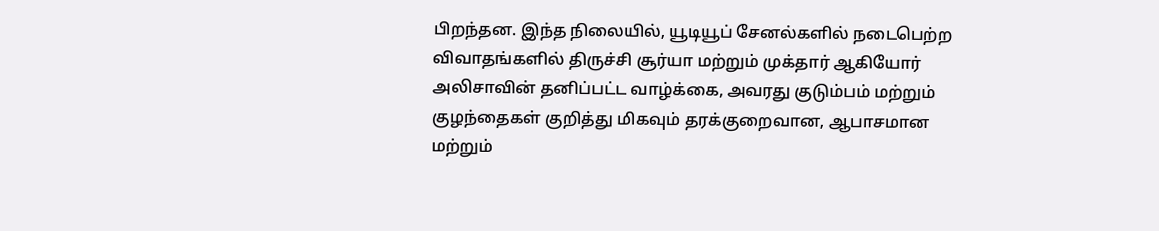பிறந்தன. இந்த நிலையில், யூடியூப் சேனல்களில் நடைபெற்ற விவாதங்களில் திருச்சி சூர்யா மற்றும் முக்தார் ஆகியோர் அலிசாவின் தனிப்பட்ட வாழ்க்கை, அவரது குடும்பம் மற்றும் குழந்தைகள் குறித்து மிகவும் தரக்குறைவான, ஆபாசமான மற்றும்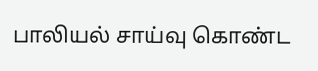பாலியல் சாய்வு கொண்ட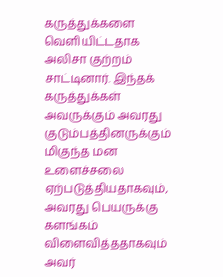கருத்துக்களை வெளியிட்டதாக அலிசா குற்றம் சாட்டினார். இந்தக் கருத்துக்கள் அவருக்கும் அவரது குடும்பத்தினருக்கும் மிகுந்த மன உளைச்சலை ஏற்படுத்தியதாகவும், அவரது பெயருக்கு களங்கம் விளைவித்ததாகவும் அவர்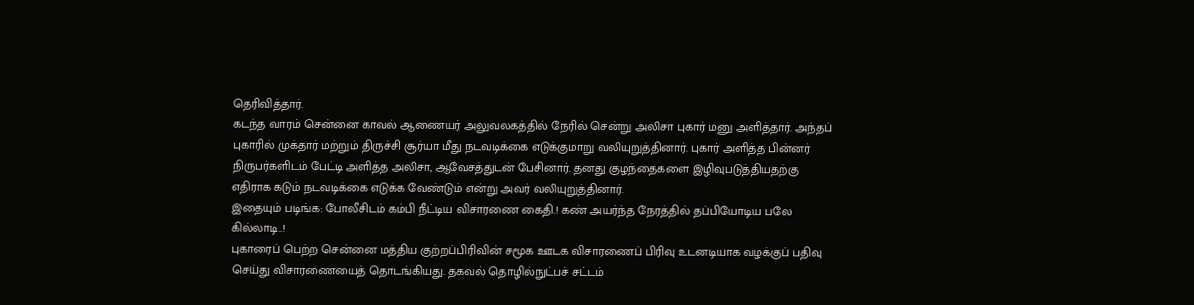தெரிவித்தார்.
கடந்த வாரம் சென்னை காவல் ஆணையர் அலுவலகத்தில் நேரில் சென்று அலிசா புகார் மனு அளித்தார். அந்தப் புகாரில் முக்தார் மற்றும் திருச்சி சூர்யா மீது நடவடிக்கை எடுக்குமாறு வலியுறுத்தினார். புகார் அளித்த பின்னர் நிருபர்களிடம் பேட்டி அளித்த அலிசா, ஆவேசத்துடன் பேசினார். தனது குழந்தைகளை இழிவுபடுத்தியதற்கு எதிராக கடும் நடவடிக்கை எடுக்க வேண்டும் என்று அவர் வலியுறுத்தினார்.
இதையும் படிங்க: போலீசிடம் கம்பி நீட்டிய விசாரணை கைதி.! கண் அயர்ந்த நேரத்தில் தப்பியோடிய பலே கில்லாடி..!
புகாரைப் பெற்ற சென்னை மத்திய குற்றப்பிரிவின் சமூக ஊடக விசாரணைப் பிரிவு உடனடியாக வழக்குப் பதிவு செய்து விசாரணையைத் தொடங்கியது. தகவல் தொழில்நுட்பச் சட்டம்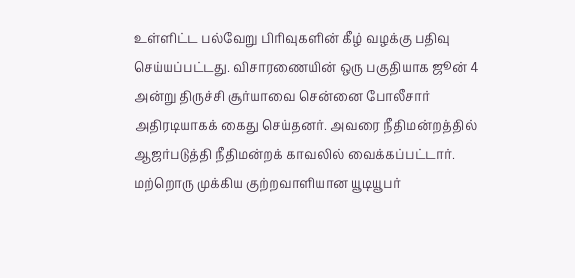உள்ளிட்ட பல்வேறு பிரிவுகளின் கீழ் வழக்கு பதிவு செய்யப்பட்டது. விசாரணையின் ஒரு பகுதியாக ஜூன் 4 அன்று திருச்சி சூர்யாவை சென்னை போலீசார் அதிரடியாகக் கைது செய்தனர். அவரை நீதிமன்றத்தில் ஆஜர்படுத்தி நீதிமன்றக் காவலில் வைக்கப்பட்டார். மற்றொரு முக்கிய குற்றவாளியான யூடியூபர்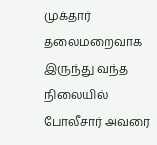முக்தார் தலைமறைவாக இருந்து வந்த நிலையில் போலீசார் அவரை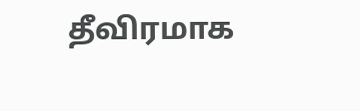தீவிரமாக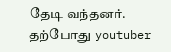தேடி வந்தனர். தற்போது youtuber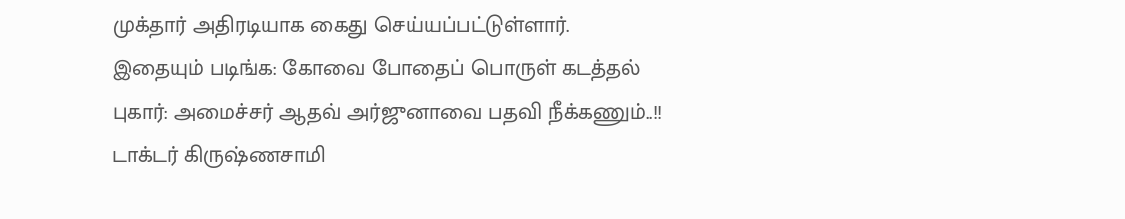முக்தார் அதிரடியாக கைது செய்யப்பட்டுள்ளார்.
இதையும் படிங்க: கோவை போதைப் பொருள் கடத்தல் புகார்: அமைச்சர் ஆதவ் அர்ஜுனாவை பதவி நீக்கணும்..!! டாக்டர் கிருஷ்ணசாமி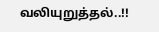வலியுறுத்தல்..!!